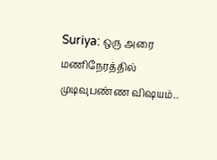Suriya: ஒரு அரை மணிநேரத்தில் முடிவுபண்ண விஷயம்..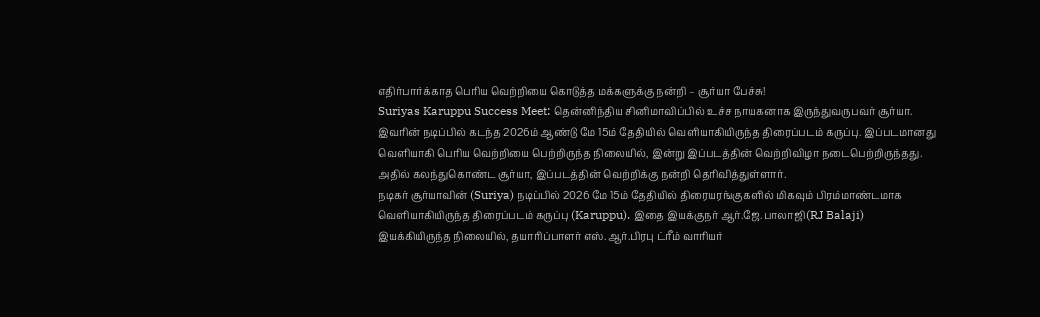எதிர்பார்க்காத பெரிய வெற்றியை கொடுத்த மக்களுக்கு நன்றி – சூர்யா பேச்சு!
Suriyas Karuppu Success Meet: தென்னிந்திய சினிமாவிப்பில் உச்ச நாயகனாக இருந்துவருபவர் சூர்யா. இவரின் நடிப்பில் கடந்த 2026ம் ஆண்டு மே 15ம் தேதியில் வெளியாகியிருந்த திரைப்படம் கருப்பு. இப்படமானது வெளியாகி பெரிய வெற்றியை பெற்றிருந்த நிலையில், இன்று இப்படத்தின் வெற்றிவிழா நடைபெற்றிருந்தது. அதில் கலந்துகொண்ட சூர்யா, இப்படத்தின் வெற்றிக்கு நன்றி தெரிவித்துள்ளார்.
நடிகர் சூர்யாவின் (Suriya) நடிப்பில் 2026 மே 15ம் தேதியில் திரையரங்குகளில் மிகவும் பிரம்மாண்டமாக வெளியாகியிருந்த திரைப்படம் கருப்பு (Karuppu). இதை இயக்குநர் ஆர்.ஜே.பாலாஜி(RJ Balaji) இயக்கியிருந்த நிலையில், தயாரிப்பாளர் எஸ்.ஆர்.பிரபு ட்ரீம் வாரியர்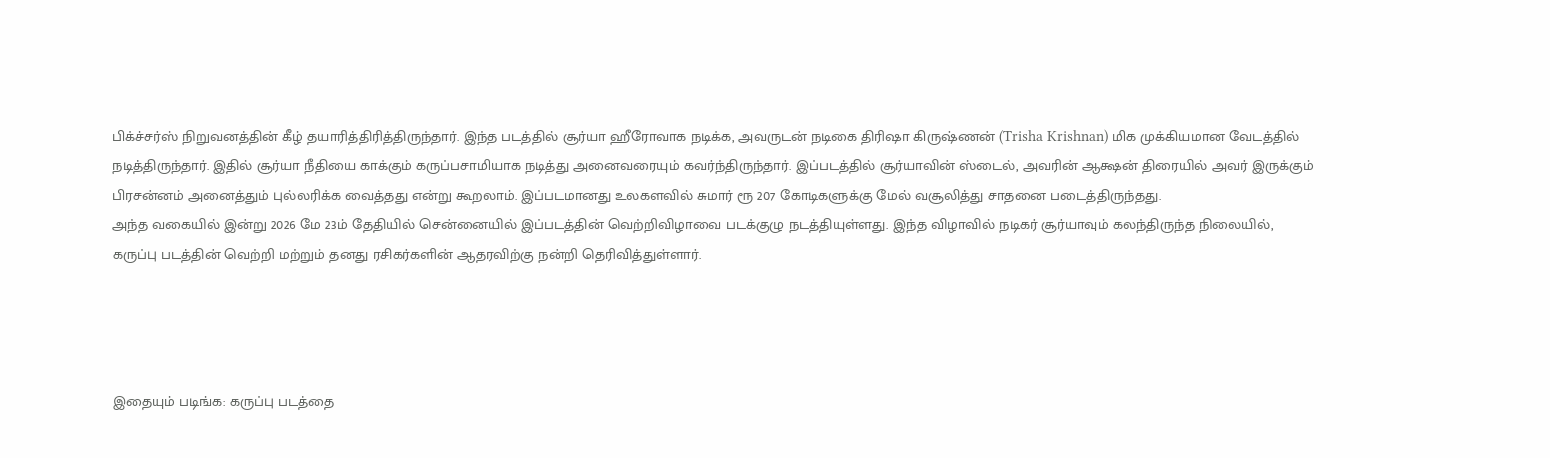பிக்ச்சர்ஸ் நிறுவனத்தின் கீழ் தயாரித்திரித்திருந்தார். இந்த படத்தில் சூர்யா ஹீரோவாக நடிக்க, அவருடன் நடிகை திரிஷா கிருஷ்ணன் (Trisha Krishnan) மிக முக்கியமான வேடத்தில் நடித்திருந்தார். இதில் சூர்யா நீதியை காக்கும் கருப்பசாமியாக நடித்து அனைவரையும் கவர்ந்திருந்தார். இப்படத்தில் சூர்யாவின் ஸ்டைல், அவரின் ஆக்ஷன் திரையில் அவர் இருக்கும் பிரசன்னம் அனைத்தும் புல்லரிக்க வைத்தது என்று கூறலாம். இப்படமானது உலகளவில் சுமார் ரூ 207 கோடிகளுக்கு மேல் வசூலித்து சாதனை படைத்திருந்தது.
அந்த வகையில் இன்று 2026 மே 23ம் தேதியில் சென்னையில் இப்படத்தின் வெற்றிவிழாவை படக்குழு நடத்தியுள்ளது. இந்த விழாவில் நடிகர் சூர்யாவும் கலந்திருந்த நிலையில், கருப்பு படத்தின் வெற்றி மற்றும் தனது ரசிகர்களின் ஆதரவிற்கு நன்றி தெரிவித்துள்ளார்.




இதையும் படிங்க: கருப்பு படத்தை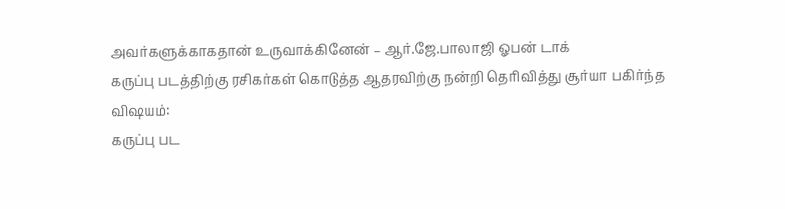அவர்களுக்காகதான் உருவாக்கினேன் – ஆர்.ஜே.பாலாஜி ஓபன் டாக்
கருப்பு படத்திற்கு ரசிகர்கள் கொடுத்த ஆதரவிற்கு நன்றி தெரிவித்து சூர்யா பகிர்ந்த விஷயம்:
கருப்பு பட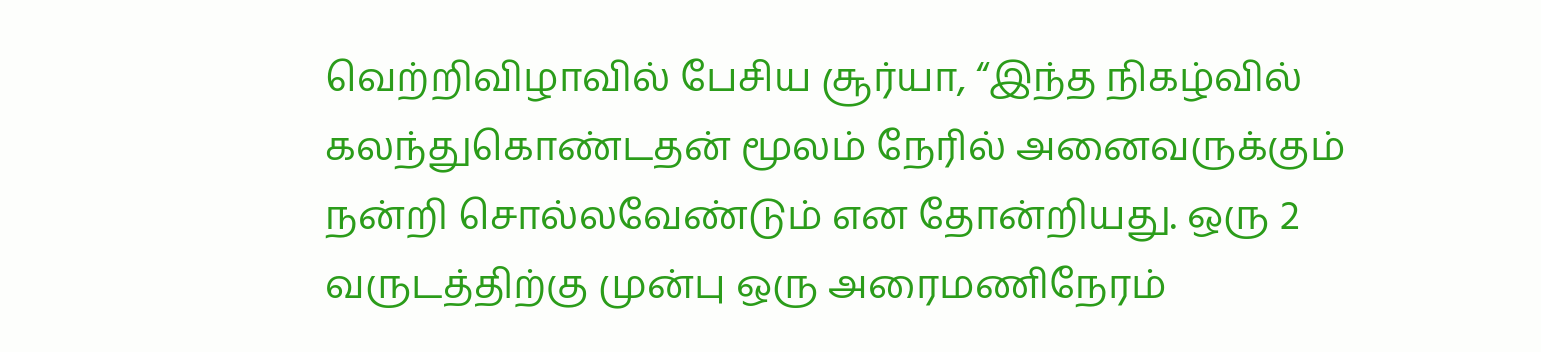வெற்றிவிழாவில் பேசிய சூர்யா, “இந்த நிகழ்வில் கலந்துகொண்டதன் மூலம் நேரில் அனைவருக்கும் நன்றி சொல்லவேண்டும் என தோன்றியது. ஒரு 2 வருடத்திற்கு முன்பு ஒரு அரைமணிநேரம்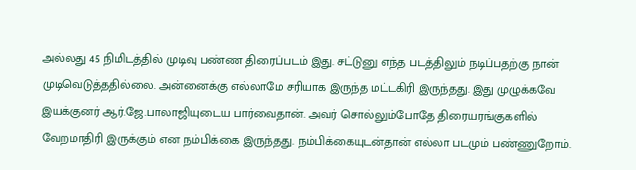அல்லது 45 நிமிடத்தில் முடிவு பண்ண திரைப்படம் இது. சட்டுனு எந்த படத்திலும் நடிப்பதற்கு நான் முடிவெடுத்ததில்லை. அன்னைக்கு எல்லாமே சரியாக இருந்த மட்டகிரி இருந்தது. இது முழுக்கவே இயக்குனர் ஆர்.ஜே.பாலாஜியுடைய பார்வைதான். அவர் சொல்லும்போதே திரையரங்குகளில் வேறமாதிரி இருக்கும் என நம்பிக்கை இருந்தது. நம்பிக்கையுடன்தான் எல்லா படமும் பண்ணுறோம்.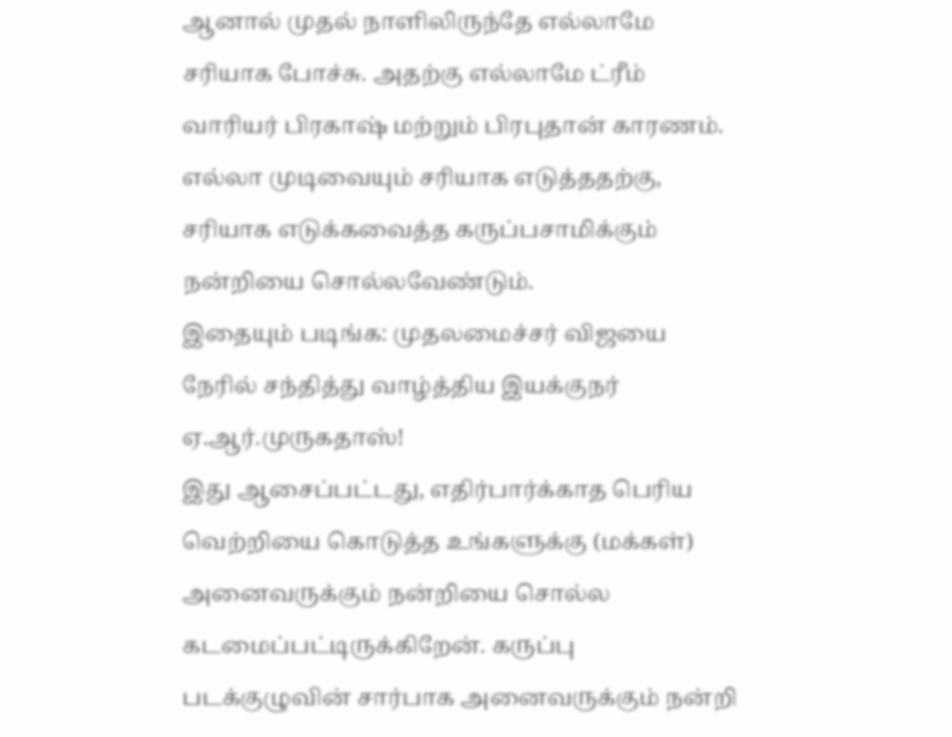ஆனால் முதல் நாளிலிருந்தே எல்லாமே சரியாக போச்சு. அதற்கு எல்லாமே ட்ரீம் வாரியர் பிரகாஷ் மற்றும் பிரபுதான் காரணம். எல்லா முடிவையும் சரியாக எடுத்ததற்கு, சரியாக எடுக்கவைத்த கருப்பசாமிக்கும் நன்றியை சொல்லவேண்டும்.
இதையும் படிங்க: முதலமைச்சர் விஜயை நேரில் சந்தித்து வாழ்த்திய இயக்குநர் ஏ.ஆர்.முருகதாஸ்!
இது ஆசைப்பட்டது, எதிர்பார்க்காத பெரிய வெற்றியை கொடுத்த உங்களுக்கு (மக்கள்) அனைவருக்கும் நன்றியை சொல்ல கடமைப்பட்டிருக்கிறேன். கருப்பு படக்குழுவின் சார்பாக அனைவருக்கும் நன்றி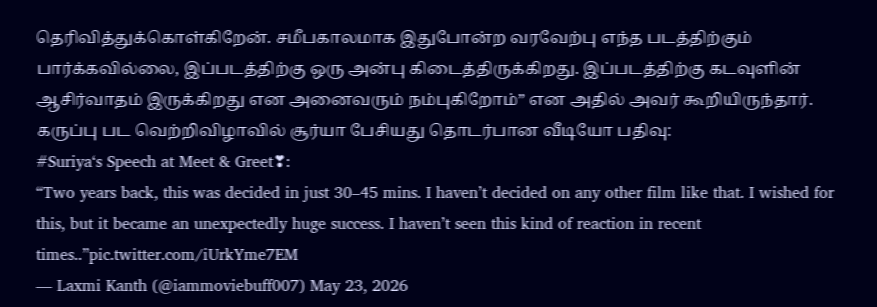தெரிவித்துக்கொள்கிறேன். சமீபகாலமாக இதுபோன்ற வரவேற்பு எந்த படத்திற்கும் பார்க்கவில்லை, இப்படத்திற்கு ஒரு அன்பு கிடைத்திருக்கிறது. இப்படத்திற்கு கடவுளின் ஆசிர்வாதம் இருக்கிறது என அனைவரும் நம்புகிறோம்” என அதில் அவர் கூறியிருந்தார்.
கருப்பு பட வெற்றிவிழாவில் சூர்யா பேசியது தொடர்பான வீடியோ பதிவு:
#Suriya‘s Speech at Meet & Greet❣:
“Two years back, this was decided in just 30–45 mins. I haven’t decided on any other film like that. I wished for this, but it became an unexpectedly huge success. I haven’t seen this kind of reaction in recent times..”pic.twitter.com/iUrkYme7EM
— Laxmi Kanth (@iammoviebuff007) May 23, 2026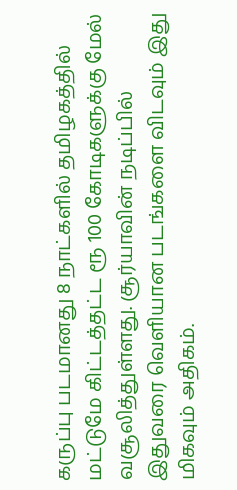கருப்பு படமானது 8 நாட்களில் தமிழகத்தில் மட்டுமே கிட்டத்தட்ட ரூ 100 கோடிகளுக்கு மேல் வசூலித்துள்ளது. சூர்யாவின் நடிப்பில் இதுவரை வெளியான படங்களை விடவும் இது மிகவும் அதிகம்.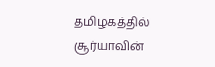தமிழகத்தில் சூர்யாவின்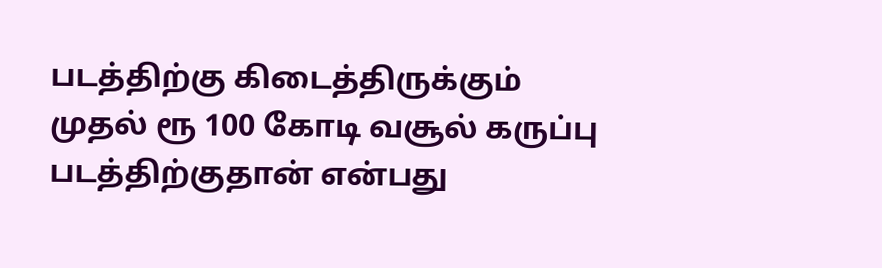படத்திற்கு கிடைத்திருக்கும் முதல் ரூ 100 கோடி வசூல் கருப்பு படத்திற்குதான் என்பது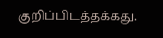குறிப்பிடத்தக்கது.